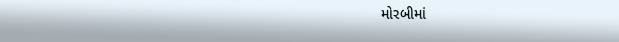મોરબીમાં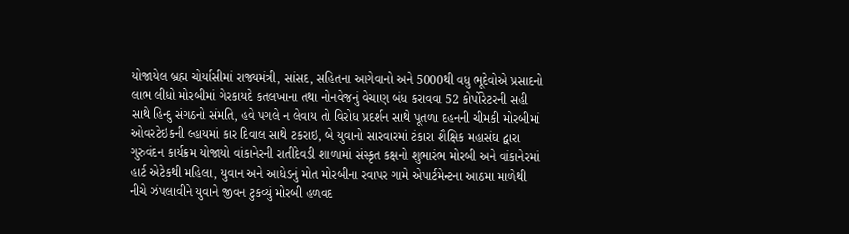યોજાયેલ બ્રહ્મ ચોર્યાસીમાં રાજ્યમંત્રી, સાંસદ, સહિતના આગેવાનો અને 5000થી વધુ ભૂદેવોએ પ્રસાદનો લાભ લીધો મોરબીમાં ગેરકાયદે કતલખાના તથા નોનવેજનું વેચાણ બંધ કરાવવા 52 કોર્પોરેટરની સહી સાથે હિન્દુ સંગઠનો સંમતિ, હવે પગલે ન લેવાય તો વિરોધ પ્રદર્શન સાથે પૂતળા દહનની ચીમકી મોરબીમાં ઓવરટેઇકની લ્હાયમાં કાર દિવાલ સાથે ટકરાઇ, બે યુવાનો સારવારમાં ટંકારા શૈક્ષિક મહાસંઘ દ્વારા ગુરુવંદન કાર્યક્રમ યોજાયો વાંકાનેરની રાતીદેવડી શાળામાં સંસ્કૃત કક્ષનો શુભારંભ મોરબી અને વાંકાનેરમાં હાર્ટ એટેકથી મહિલા, યુવાન અને આધેડનું મોત મોરબીના રવાપર ગામે એપાર્ટમેન્ટના આઠમા માળેથી નીચે ઝંપલાવીને યુવાને જીવન ટુકવ્યું મોરબી હળવદ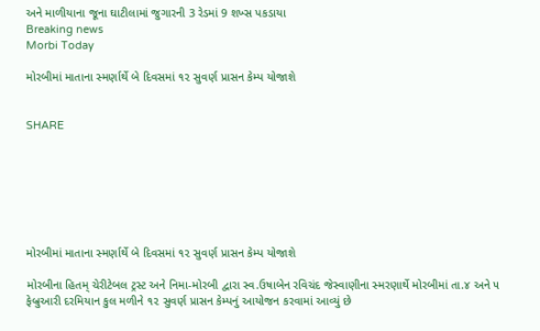અને માળીયાના જૂના ઘાટીલામાં જુગારની 3 રેડમાં 9 શખ્સ પકડાયા
Breaking news
Morbi Today

મોરબીમાં માતાના સ્મર્ણાર્થે બે દિવસમાં ૧૨ સુવર્ણ પ્રાસન કેમ્પ યોજાશે


SHARE







મોરબીમાં માતાના સ્મર્ણાર્થે બે દિવસમાં ૧૨ સુવર્ણ પ્રાસન કેમ્પ યોજાશે

મોરબીના હિતમ્ ચેરીટેબલ ટ્રસ્ટ અને નિમા-મોરબી દ્વારા સ્વ.ઉષાબેન રવિચંદ જેસ્વાણીના સ્મરણાર્થે મોરબીમાં તા.૪ અને ૫ ફેબ્રુઆરી દરમિયાન કુલ મળીને ૧૨ સુવર્ણ પ્રાસન કેમ્પનું આયોજન કરવામાં આવ્યું છે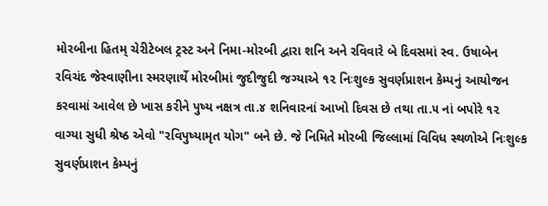મોરબીના હિતમ્ ચેરીટેબલ ટ્રસ્ટ અને નિમા-મોરબી દ્વારા શનિ અને રવિવારે બે દિવસમાં સ્વ. ઉષાબેન રવિચંદ જેસ્વાણીના સ્મરણાર્થે મોરબીમાં જુદીજુદી જગ્યાએ ૧૨ નિઃશુલ્ક સુવર્ણપ્રાશન કેમ્પનું આયોજન કરવામાં આવેલ છે ખાસ કરીને પુષ્ય નક્ષત્ર તા.૪ શનિવારનાં આખો દિવસ છે તથા તા.૫ નાં બપોરે ૧૨ વાગ્યા સુધી શ્રેષ્ઠ એવો "રવિપુષ્યામૃત યોગ" બને છે. જે નિમિતે મોરબી જિલ્લામાં વિવિધ સ્થળોએ નિઃશુલ્ક સુવર્ણપ્રાશન કેમ્પનું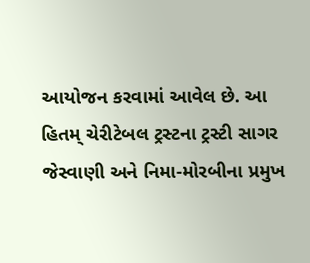આયોજન કરવામાં આવેલ છે. આ હિતમ્ ચેરીટેબલ ટ્રસ્ટના ટ્રસ્ટી સાગર જેસ્વાણી અને નિમા-મોરબીના પ્રમુખ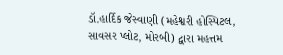ડૉ.હાર્દિક જેસ્વાણી (મહેશ્વરી હોસ્પિટલ, સાવસર પ્લોટ, મોરબી) દ્વારા મહત્તમ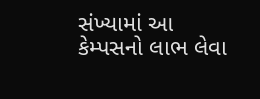સંખ્યામાં આ કેમ્પસનો લાભ લેવા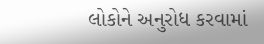લોકોને અનુરોધ કરવામાં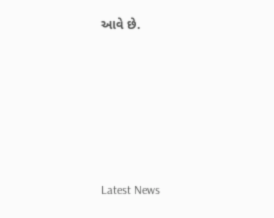આવે છે.






Latest News